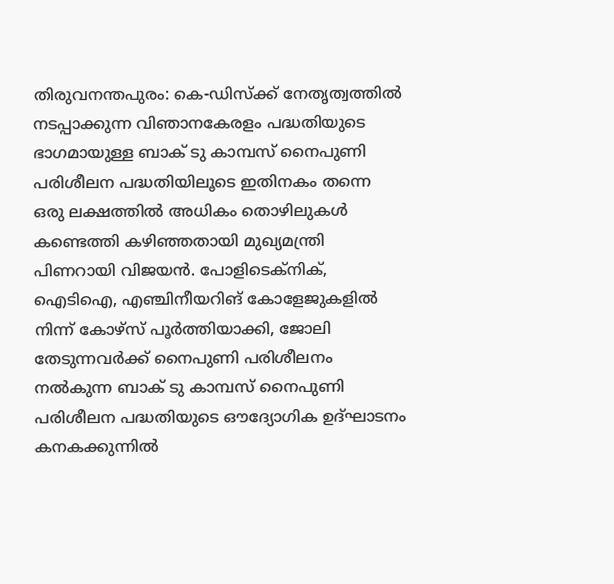തിരുവനന്തപുരം: കെ-ഡിസ്ക്ക് നേതൃത്വത്തിൽ നടപ്പാക്കുന്ന വിഞാനകേരളം പദ്ധതിയുടെ ഭാഗമായുള്ള ബാക് ടു കാമ്പസ് നൈപുണി പരിശീലന പദ്ധതിയിലൂടെ ഇതിനകം തന്നെ ഒരു ലക്ഷത്തിൽ അധികം തൊഴിലുകൾ കണ്ടെത്തി കഴിഞ്ഞതായി മുഖ്യമന്ത്രി പിണറായി വിജയൻ. പോളിടെക്നിക്, ഐടിഐ, എഞ്ചിനീയറിങ് കോളേജുകളിൽ നിന്ന് കോഴ്സ് പൂർത്തിയാക്കി, ജോലി തേടുന്നവർക്ക് നൈപുണി പരിശീലനം നൽകുന്ന ബാക് ടു കാമ്പസ് നൈപുണി പരിശീലന പദ്ധതിയുടെ ഔദ്യോഗിക ഉദ്ഘാടനം കനകക്കുന്നിൽ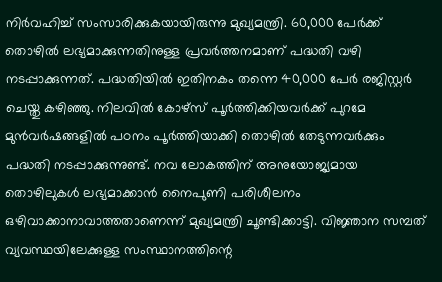നിർവഹിച്ച് സംസാരിക്കുകയായിരുന്നു മുഖ്യമന്ത്രി. 60,000 പേർക്ക് തൊഴിൽ ലഭ്യമാക്കുന്നതിനുള്ള പ്രവർത്തനമാണ് പദ്ധതി വഴി നടപ്പാക്കുന്നത്. പദ്ധതിയിൽ ഇതിനകം തന്നെ 40,000 പേർ രജിസ്റ്റർ ചെയ്തു കഴിഞ്ഞു. നിലവിൽ കോഴ്സ് പൂർത്തിക്കിയവർക്ക് പുറമേ മുൻവർഷങ്ങളിൽ പഠനം പൂർത്തിയാക്കി തൊഴിൽ തേടുന്നവർക്കും പദ്ധതി നടപ്പാക്കുന്നുണ്ട്. നവ ലോകത്തിന് അനുയോജ്യമായ തൊഴിലുകൾ ലഭ്യമാക്കാൻ നൈപുണി പരിശീലനം ഒഴിവാക്കാനാവാത്തതാണെന്ന് മുഖ്യമന്ത്രി ചൂണ്ടിക്കാട്ടി. വിജ്ഞാന സമ്പത് വ്യവസ്ഥയിലേക്കുള്ള സംസ്ഥാനത്തിന്റെ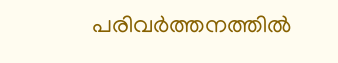പരിവർത്തനത്തിൽ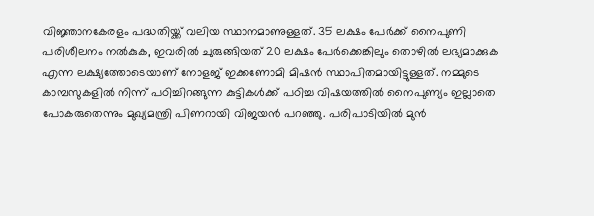വിജ്ഞാനകേരളം പദ്ധതിയ്ക്ക് വലിയ സ്ഥാനമാണുള്ളത്. 35 ലക്ഷം പേർക്ക് നൈപുണി പരിശീലനം നൽകുക, ഇവരിൽ ചുരുങ്ങിയത് 20 ലക്ഷം പേർക്കെങ്കിലും തൊഴിൽ ലഭ്യമാക്കുക എന്ന ലക്ഷ്യത്തോടെയാണ് നോളജ് ഇക്കണോമി മിഷൻ സ്ഥാപിതമായിട്ടുള്ളത്. നമ്മുടെ കാമ്പസുകളിൽ നിന്ന് പഠിച്ചിറങ്ങുന്ന കുട്ടികൾക്ക് പഠിച്ച വിഷയത്തിൽ നൈപുണ്യം ഇല്ലാതെ പോകരുതെന്നും മുഖ്യമന്ത്രി പിണറായി വിജയൻ പറഞ്ഞു. പരിപാടിയിൽ മുൻ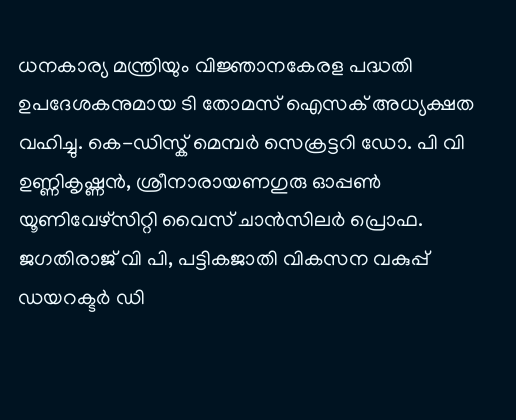ധനകാര്യ മന്ത്രിയും വിജ്ഞാനകേരള പദ്ധതി ഉപദേശകനുമായ ടി തോമസ് ഐസക് അധ്യക്ഷത വഹിച്ചു. കെ-ഡിസ്ക് മെമ്പർ സെക്രട്ടറി ഡോ. പി വി ഉണ്ണികൃഷ്ണൻ, ശ്രീനാരായണഗുരു ഓപ്പൺ യൂണിവേഴ്സിറ്റി വൈസ് ചാൻസിലർ പ്രൊഫ. ജഗതിരാജ് വി പി, പട്ടികജാതി വികസന വകുപ്പ് ഡയറക്ടർ ഡി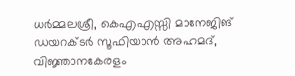ധർമ്മലശ്രീ, കെഎഎസ്സി മാനേജിങ് ഡയറക്ടർ സൂഫിയാൻ അഹമദ്, വിജ്ഞാനകേരളം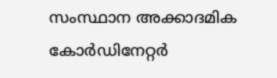സംസ്ഥാന അക്കാദമിക കോർഡിനേറ്റർ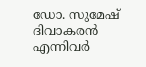ഡോ. സുമേഷ് ദിവാകരൻ എന്നിവർ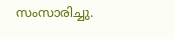സംസാരിച്ചു.